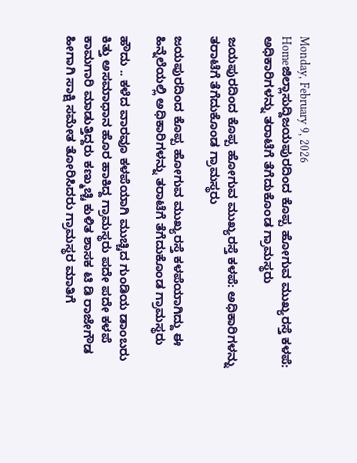Monday, February 9, 2026
Homeಜಿಲ್ಲಾಸುದ್ದಿಜಯಪುರದಿಂದ ಕೊಪ್ಪ ಹೋಗುವ ಮುಖ್ಯರಸ್ತೆ ಕಳಪೆ: ಅಧಿಕಾರಿಗಳನ್ನು ತರಾಟೆಗೆ ತೆಗೆದುಕೊಂಡ ಗ್ರಾಮಸ್ಥರು

ಜಯಪುರದಿಂದ ಕೊಪ್ಪ ಹೋಗುವ ಮುಖ್ಯರಸ್ತೆ ಕಳಪೆ: ಅಧಿಕಾರಿಗಳನ್ನು ತರಾಟೆಗೆ ತೆಗೆದುಕೊಂಡ ಗ್ರಾಮಸ್ಥರು

ಜಯಪುರದಿಂದ ಕೊಪ್ಪ ಹೋಗುವ ಮುಖ್ಯರಸ್ತೆ ಕಳಪೆಯಾಗಿದ್ದು ಈ ಹಿನ್ನೆಲೆಯಲ್ಲಿ ಅಧಿಕಾರಿಗಳನ್ನು ತರಾಟೆಗೆ ತೆಗೆದುಕೊಂಡ ಗ್ರಾಮಸ್ಥರು

ಹೌದು .. ಕಳೆದ ವಾರವೂ ಕಳಪೆಯಾಗಿ ಮುಚ್ಚಿದ ಗುಂಡಿಯ ಡಾಂಬರು ಕಿತ್ತು ಅಸಮಾಧಾನ ಹೊರ ಹಾಕಿದ್ದ ಗ್ರಾಮಸ್ಥರು ಪದೇ ಪದೇ ಕಳಪೆ ಕಾಮಗಾರಿ ಮಾಡುತ್ತಿದ್ದರು ಕಣ್ಮುಚ್ಚಿ ಕುಳಿತ ಶಾಸಕ ಟಿ ಡಿ ರಾಜೇಗೌಡ ಹೀಗಾಗಿ ಸಾಕ್ಷಿ ಸಮೇತ ತೋರಿಸಿದರು ಗ್ರಾಮಸ್ಥರ ಮಾತಿಗೆ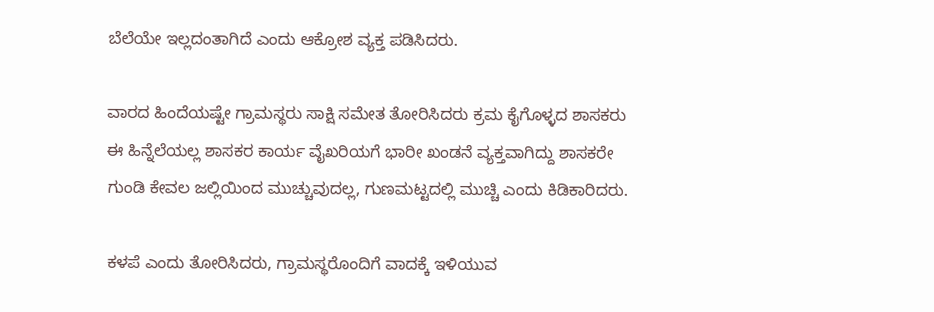ಬೆಲೆಯೇ ಇಲ್ಲದಂತಾಗಿದೆ ಎಂದು ಆಕ್ರೋಶ ವ್ಯಕ್ತ ಪಡಿಸಿದರು.

ವಾರದ ಹಿಂದೆಯಷ್ಟೇ ಗ್ರಾಮಸ್ಥರು ಸಾಕ್ಷಿ ಸಮೇತ ತೋರಿಸಿದರು ಕ್ರಮ ಕೈಗೊಳ್ಳದ ಶಾಸಕರು ಈ ಹಿನ್ನೆಲೆಯಲ್ಲ ಶಾಸಕರ ಕಾರ್ಯ ವೈಖರಿಯಗೆ ಭಾರೀ ಖಂಡನೆ ವ್ಯಕ್ತವಾಗಿದ್ದು ಶಾಸಕರೇ ಗುಂಡಿ ಕೇವಲ ಜಲ್ಲಿಯಿಂದ ಮುಚ್ಚುವುದಲ್ಲ, ಗುಣಮಟ್ಟದಲ್ಲಿ ಮುಚ್ಚಿ ಎಂದು ಕಿಡಿಕಾರಿದರು.

ಕಳಪೆ ಎಂದು ತೋರಿಸಿದರು, ಗ್ರಾಮಸ್ಥರೊಂದಿಗೆ ವಾದಕ್ಕೆ ಇಳಿಯುವ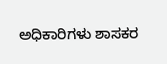ಅಧಿಕಾರಿಗಳು ಶಾಸಕರ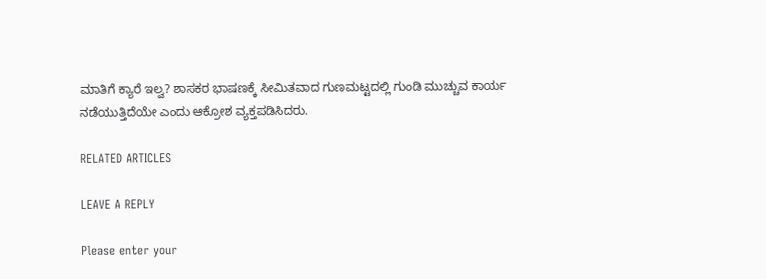ಮಾತಿಗೆ ಕ್ಯಾರೆ ಇಲ್ವ? ಶಾಸಕರ ಭಾಷಣಕ್ಕೆ ಸೀಮಿತವಾದ ಗುಣಮಟ್ಟದಲ್ಲಿ ಗುಂಡಿ ಮುಚ್ಚುವ ಕಾರ್ಯ ನಡೆಯುತ್ತಿದೆಯೇ ಎಂದು ಆಕ್ರೋಶ ವ್ಯಕ್ತಪಡಿಸಿದರು.

RELATED ARTICLES

LEAVE A REPLY

Please enter your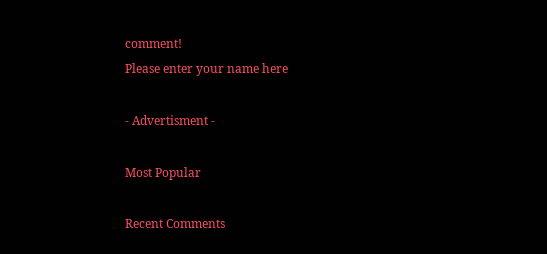comment!
Please enter your name here

- Advertisment -

Most Popular

Recent Comments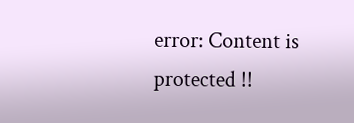error: Content is protected !!